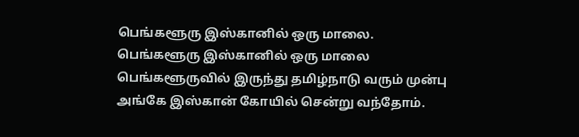பெங்களூரு இஸ்கானில் ஒரு மாலை.
பெங்களூரு இஸ்கானில் ஒரு மாலை
பெங்களூருவில் இருந்து தமிழ்நாடு வரும் முன்பு அங்கே இஸ்கான் கோயில் சென்று வந்தோம்.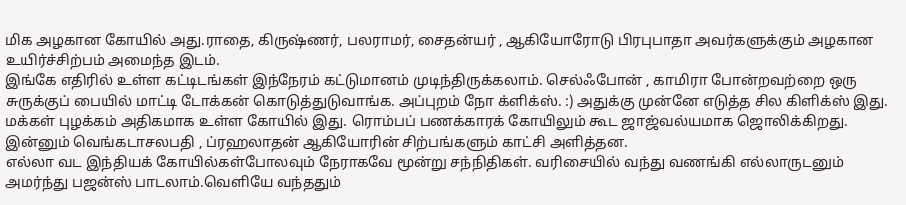மிக அழகான கோயில் அது.ராதை, கிருஷ்ணர், பலராமர், சைதன்யர் , ஆகியோரோடு பிரபுபாதா அவர்களுக்கும் அழகான உயிர்ச்சிற்பம் அமைந்த இடம்.
இங்கே எதிரில் உள்ள கட்டிடங்கள் இந்நேரம் கட்டுமானம் முடிந்திருக்கலாம். செல்ஃபோன் , காமிரா போன்றவற்றை ஒரு சுருக்குப் பையில் மாட்டி டோக்கன் கொடுத்துடுவாங்க. அப்புறம் நோ க்ளிக்ஸ். :) அதுக்கு முன்னே எடுத்த சில கிளிக்ஸ் இது.
மக்கள் புழக்கம் அதிகமாக உள்ள கோயில் இது. ரொம்பப் பணக்காரக் கோயிலும் கூட ஜாஜ்வல்யமாக ஜொலிக்கிறது. இன்னும் வெங்கடாசலபதி , ப்ரஹலாதன் ஆகியோரின் சிற்பங்களும் காட்சி அளித்தன.
எல்லா வட இந்தியக் கோயில்கள்போலவும் நேராகவே மூன்று சந்நிதிகள். வரிசையில் வந்து வணங்கி எல்லாருடனும் அமர்ந்து பஜன்ஸ் பாடலாம்.வெளியே வந்ததும்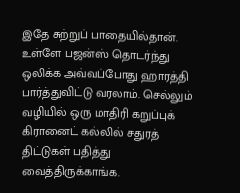இதே சுற்றுப் பாதையில்தான்.
உள்ளே பஜன்ஸ் தொடர்ந்து ஒலிக்க அவ்வப்போது ஹாரத்தி பார்த்துவிட்டு வரலாம். செல்லும் வழியில் ஒரு மாதிரி கறுப்புக் கிரானைட் கல்லில் சதுரத் திட்டுகள் பதித்து வைத்திருக்காங்க.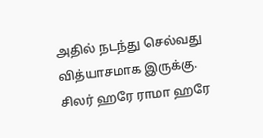அதில் நடந்து செல்வது வித்யாசமாக இருக்கு. சிலர் ஹரே ராமா ஹரே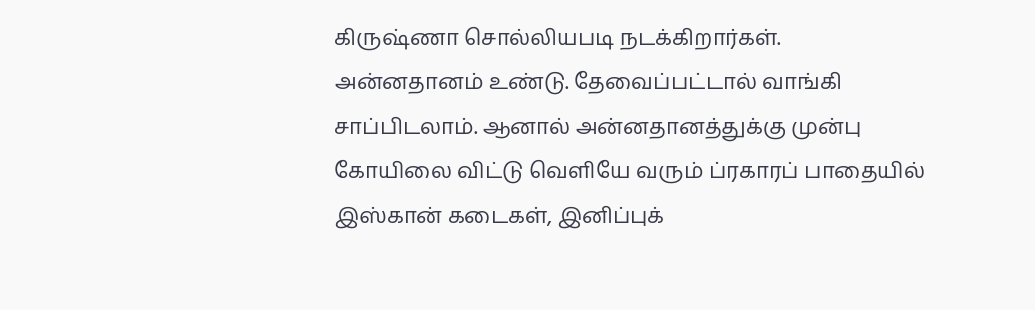கிருஷ்ணா சொல்லியபடி நடக்கிறார்கள்.
அன்னதானம் உண்டு. தேவைப்பட்டால் வாங்கி சாப்பிடலாம். ஆனால் அன்னதானத்துக்கு முன்பு கோயிலை விட்டு வெளியே வரும் ப்ரகாரப் பாதையில் இஸ்கான் கடைகள், இனிப்புக்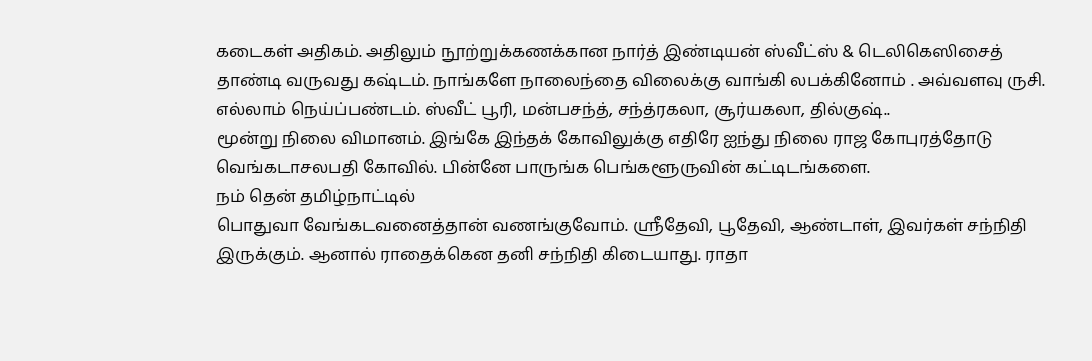கடைகள் அதிகம். அதிலும் நூற்றுக்கணக்கான நார்த் இண்டியன் ஸ்வீட்ஸ் & டெலிகெஸிசைத் தாண்டி வருவது கஷ்டம். நாங்களே நாலைந்தை விலைக்கு வாங்கி லபக்கினோம் . அவ்வளவு ருசி. எல்லாம் நெய்ப்பண்டம். ஸ்வீட் பூரி, மன்பசந்த், சந்த்ரகலா, சூர்யகலா, தில்குஷ்..
மூன்று நிலை விமானம். இங்கே இந்தக் கோவிலுக்கு எதிரே ஐந்து நிலை ராஜ கோபுரத்தோடு வெங்கடாசலபதி கோவில். பின்னே பாருங்க பெங்களூருவின் கட்டிடங்களை.
நம் தென் தமிழ்நாட்டில்
பொதுவா வேங்கடவனைத்தான் வணங்குவோம். ஸ்ரீதேவி, பூதேவி, ஆண்டாள், இவர்கள் சந்நிதி
இருக்கும். ஆனால் ராதைக்கென தனி சந்நிதி கிடையாது. ராதா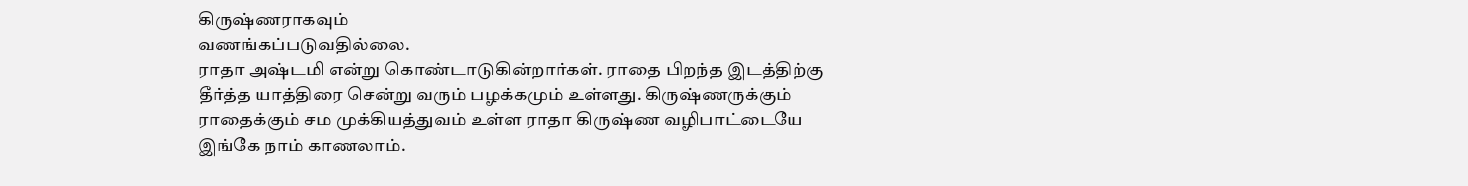கிருஷ்ணராகவும்
வணங்கப்படுவதில்லை.
ராதா அஷ்டமி என்று கொண்டாடுகின்றார்கள். ராதை பிறந்த இடத்திற்கு தீர்த்த யாத்திரை சென்று வரும் பழக்கமும் உள்ளது. கிருஷ்ணருக்கும் ராதைக்கும் சம முக்கியத்துவம் உள்ள ராதா கிருஷ்ண வழிபாட்டையே இங்கே நாம் காணலாம்.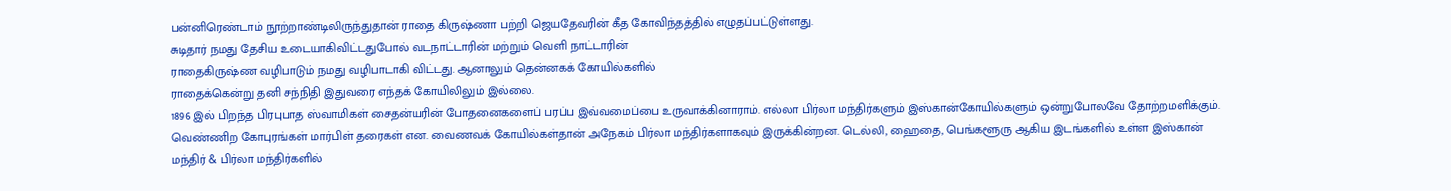பன்னிரெண்டாம் நூற்றாண்டிலிருந்துதான் ராதை கிருஷ்ணா பற்றி ஜெயதேவரின் கீத கோவிந்தத்தில் எழுதப்பட்டுள்ளது.
சுடிதார் நமது தேசிய உடையாகிவிட்டதுபோல் வடநாட்டாரின் மற்றும் வெளி நாட்டாரின்
ராதைகிருஷ்ண வழிபாடும் நமது வழிபாடாகி விட்டது. ஆனாலும் தென்னகக் கோயில்களில்
ராதைக்கென்று தனி சந்நிதி இதுவரை எந்தக் கோயிலிலும் இல்லை.
1896 இல் பிறந்த பிரபுபாத ஸ்வாமிகள் சைதன்யரின் போதனைகளைப் பரப்ப இவ்வமைப்பை உருவாக்கினாராம். எல்லா பிர்லா மந்திர்களும் இஸ்கான்கோயில்களும் ஒன்றுபோலவே தோற்றமளிக்கும். வெண்ணிற கோபுரங்கள் மார்பிள் தரைகள் என. வைணவக் கோயில்கள்தான் அநேகம் பிர்லா மந்திர்களாகவும் இருக்கின்றன. டெல்லி, ஹைதை, பெங்களூரு ஆகிய இடங்களில் உள்ள இஸ்கான் மந்திர் & பிர்லா மந்திர்களில்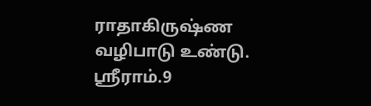ராதாகிருஷ்ண வழிபாடு உண்டு.
ஸ்ரீராம்.9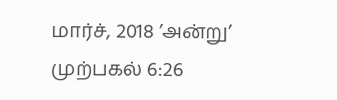மார்ச், 2018 ’அன்று’ முற்பகல் 6:26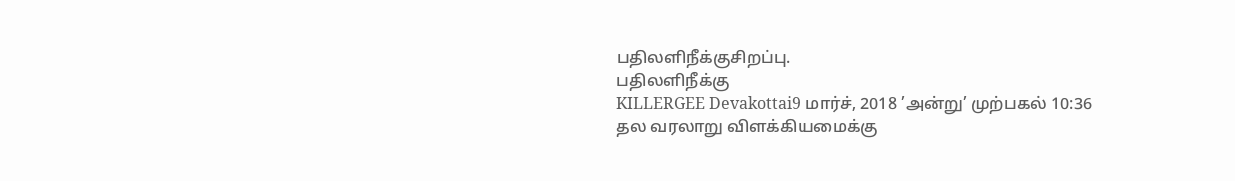பதிலளிநீக்குசிறப்பு.
பதிலளிநீக்கு
KILLERGEE Devakottai9 மார்ச், 2018 ’அன்று’ முற்பகல் 10:36
தல வரலாறு விளக்கியமைக்கு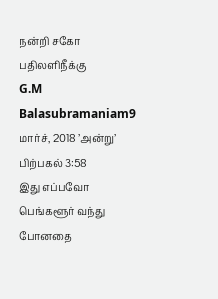நன்றி சகோ
பதிலளிநீக்கு
G.M Balasubramaniam9 மார்ச், 2018 ’அன்று’ பிற்பகல் 3:58
இது எப்பவோ பெங்களூர் வந்து போனதை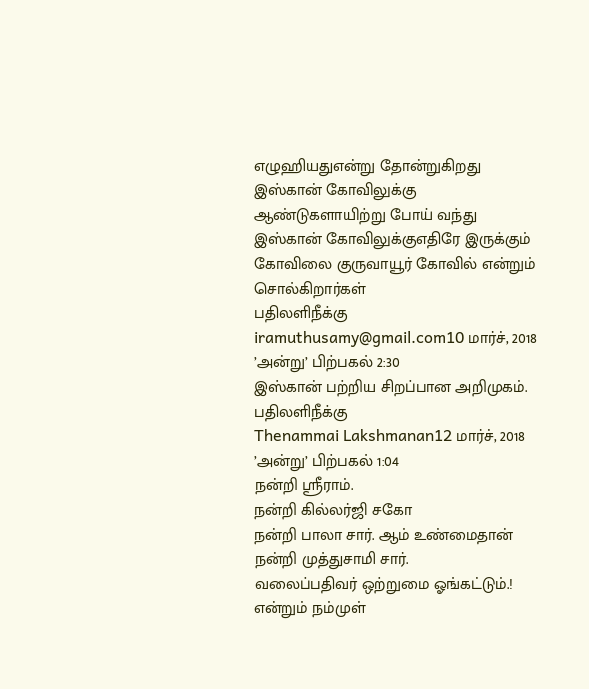எழுஹியதுஎன்று தோன்றுகிறது இஸ்கான் கோவிலுக்கு ஆண்டுகளாயிற்று போய் வந்து இஸ்கான் கோவிலுக்குஎதிரே இருக்கும் கோவிலை குருவாயூர் கோவில் என்றும் சொல்கிறார்கள்
பதிலளிநீக்கு
iramuthusamy@gmail.com10 மார்ச், 2018 ’அன்று’ பிற்பகல் 2:30
இஸ்கான் பற்றிய சிறப்பான அறிமுகம்.
பதிலளிநீக்கு
Thenammai Lakshmanan12 மார்ச், 2018 ’அன்று’ பிற்பகல் 1:04
நன்றி ஸ்ரீராம்.
நன்றி கில்லர்ஜி சகோ
நன்றி பாலா சார். ஆம் உண்மைதான்
நன்றி முத்துசாமி சார்.
வலைப்பதிவர் ஒற்றுமை ஓங்கட்டும்.!
என்றும் நம்முள்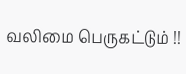வலிமை பெருகட்டும் !!